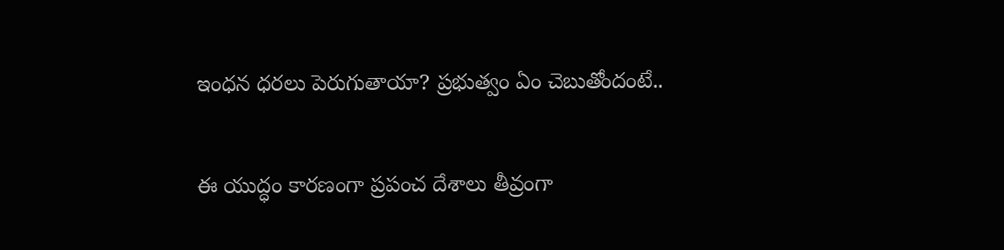ఇంధన ధరలు పెరుగుతాయా? ప్రభుత్వం ఏం చెబుతోందంటే..

ఈ యుద్ధం కారణంగా ప్రపంచ దేశాలు తీవ్రంగా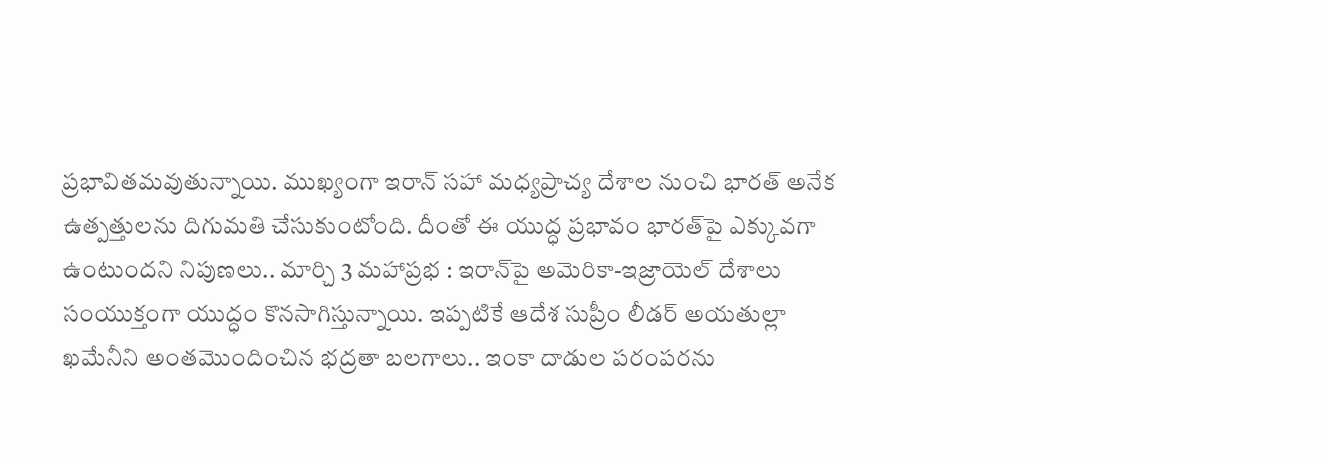ప్రభావితమవుతున్నాయి. ముఖ్యంగా ఇరాన్ సహా మధ్యప్రాచ్య దేశాల నుంచి భారత్ అనేక ఉత్పత్తులను దిగుమతి చేసుకుంటోంది. దీంతో ఈ యుద్ధ ప్రభావం భారత్‌పై ఎక్కువగా ఉంటుందని నిపుణలు.. మార్చి 3 మహాప్రభ : ఇరాన్‌పై అమెరికా-ఇజ్రాయెల్ దేశాలు సంయుక్తంగా యుద్ధం కొనసాగిస్తున్నాయి. ఇప్పటికే ఆదేశ సుప్రీం లీడర్ అయతుల్లా ఖమేనీని అంతమొందించిన భద్రతా బలగాలు.. ఇంకా దాడుల పరంపరను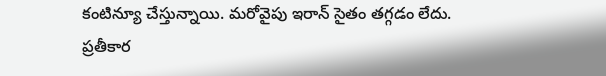కంటిన్యూ చేస్తున్నాయి. మరోవైపు ఇరాన్ సైతం తగ్గడం లేదు. ప్రతీకార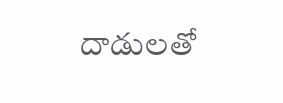దాడులతో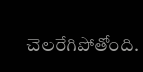చెలరేగిపోతోంది.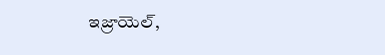ఇజ్రాయెల్,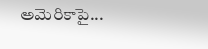అమెరికాపై...